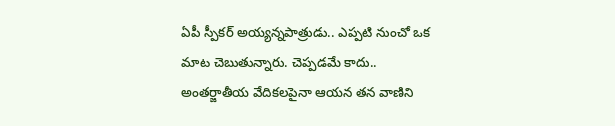ఏపీ స్పీకర్ అయ్యన్నపాత్రుడు.. ఎప్పటి నుంచో ఒక మాట చెబుతున్నారు. చెప్పడమే కాదు.. అంతర్జాతీయ వేదికలపైనా ఆయన తన వాణిని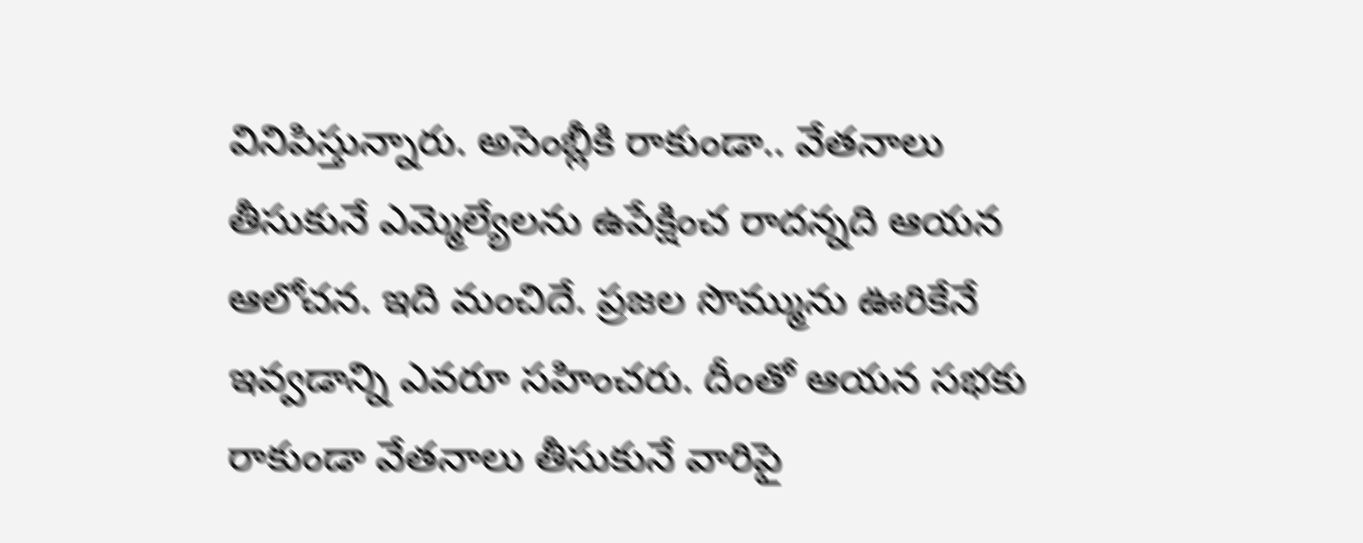వినిపిస్తున్నారు. అసెంబ్లీకి రాకుండా.. వేతనాలు తీసుకునే ఎమ్మెల్యేలను ఉపేక్షించ రాదన్నది ఆయన ఆలోచన. ఇది మంచిదే. ప్రజల సొమ్మును ఊరికేనే ఇవ్వడాన్ని ఎవరూ సహించరు. దీంతో ఆయన సభకు రాకుండా వేతనాలు తీసుకునే వారిపై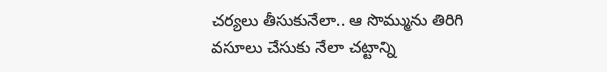చర్యలు తీసుకునేలా.. ఆ సొమ్మును తిరిగి వసూలు చేసుకు నేలా చట్టాన్ని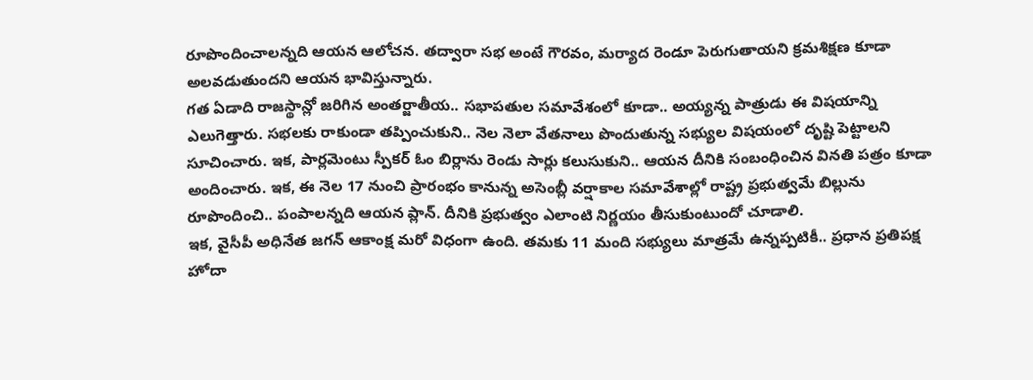రూపొందించాలన్నది ఆయన ఆలోచన. తద్వారా సభ అంటే గౌరవం, మర్యాద రెండూ పెరుగుతాయని క్రమశిక్షణ కూడా అలవడుతుందని ఆయన భావిస్తున్నారు.
గత ఏడాది రాజస్థాన్లో జరిగిన అంతర్జాతీయ.. సభాపతుల సమావేశంలో కూడా.. అయ్యన్న పాత్రుడు ఈ విషయాన్ని ఎలుగెత్తారు. సభలకు రాకుండా తప్పించుకుని.. నెల నెలా వేతనాలు పొందుతున్న సభ్యుల విషయంలో దృష్టి పెట్టాలని సూచించారు. ఇక, పార్లమెంటు స్పీకర్ ఓం బిర్లాను రెండు సార్లు కలుసుకుని.. ఆయన దీనికి సంబంధించిన వినతి పత్రం కూడా అందించారు. ఇక, ఈ నెల 17 నుంచి ప్రారంభం కానున్న అసెంబ్లీ వర్షాకాల సమావేశాల్లో రాష్ట్ర ప్రభుత్వమే బిల్లును రూపొందించి.. పంపాలన్నది ఆయన ప్లాన్. దీనికి ప్రభుత్వం ఎలాంటి నిర్ణయం తీసుకుంటుందో చూడాలి.
ఇక, వైసీపీ అధినేత జగన్ ఆకాంక్ష మరో విధంగా ఉంది. తమకు 11 మంది సభ్యులు మాత్రమే ఉన్నప్పటికీ.. ప్రధాన ప్రతిపక్ష హోదా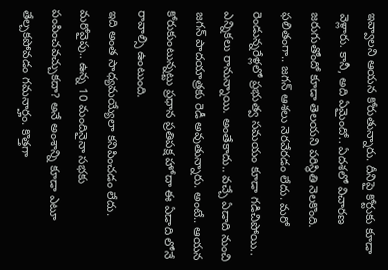ఇవ్వాలని ఆయన కోరుతున్నారు. దీనిపై కోర్టుకు కూడా వెళ్లారు. కానీ, అది ఏమైందో.. ఏదశలో విచారణ జరుగుతోందో కూడా తెలయని పరిస్థితి నెలకొంది. ఫలితంగా.. జగన్ ఆశలు నెరవేరడం లేదు. మరో రెండున్నరేళ్లలో ప్రభుత్వ సమయం కూడా గడిచిపోయి.. ఎన్నికలు రానున్నాయి. అంతేకాదు.. వచ్చే ఏడాది నుంచి జగన్ పాదయాత్రకు రెడీ అవుతున్నారు. అంటే.. ఆయన కోరుకుంటున్నట్టు ప్రధాన ప్రతిపక్ష హోదా ఈ ఏడాది లోనే రావాల్సి ఉంటుంది.
ఇది అంత సాధ్యమయ్యేలా కనిపించడం లేదు. మరోవైపు.. ఉన్న 10 మందినైనా సభకు పంపించవచ్చుకదా? అనే అంశాన్ని కూడా ఎటూ తేల్చకపోవడం గమనార్హం. కొత్తగా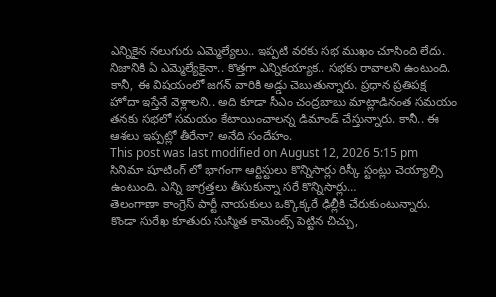ఎన్నికైన నలుగురు ఎమ్మెల్యేలు.. ఇప్పటి వరకు సభ ముఖం చూసింది లేదు. నిజానికి ఏ ఎమ్మెల్యేకైనా.. కొత్తగా ఎన్నికయ్యాక.. సభకు రావాలని ఉంటుంది. కానీ, ఈ విషయంలో జగన్ వారికి అడ్డు చెబుతున్నారు. ప్రధాన ప్రతిపక్ష హోదా ఇస్తేనే వెళ్లాలని.. అది కూడా సీఎం చంద్రబాబు మాట్లాడినంత సమయం తనకు సభలో సమయం కేటాయించాలన్న డిమాండ్ చేస్తున్నారు. కానీ.. ఈ ఆశలు ఇప్పట్లో తీరేనా? అనేది సందేహం.
This post was last modified on August 12, 2026 5:15 pm
సినిమా షూటింగ్ లో భాగంగా ఆర్టిస్టులు కొన్నిసార్లు రిస్కీ స్టంట్లు చెయ్యాల్సి ఉంటుంది. ఎన్ని జాగ్రత్తలు తీసుకున్నా సరే కొన్నిసార్లు…
తెలంగాణా కాంగ్రెస్ పార్టీ నాయకులు ఒక్కొక్కరే ఢిల్లీకి చేరుకుంటున్నారు. కొండా సురేఖ కూతురు సుస్మిత కామెంట్స్ పెట్టిన చిచ్చు,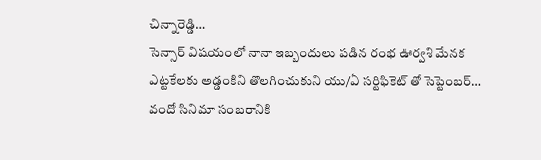చిన్నారెడ్డి…
సెన్సార్ విషయంలో నానా ఇబ్బందులు పడిన రంభ ఊర్వశి మేనక ఎట్టకేలకు అడ్డంకిని తొలగించుకుని యు/ఏ సర్టిఫికెట్ తో సెప్టెంబర్…
వందో సినిమా సంబరానికి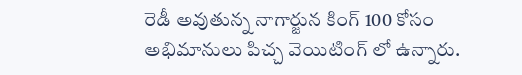రెడీ అవుతున్న నాగార్జున కింగ్ 100 కోసం అభిమానులు పిచ్చ వెయిటింగ్ లో ఉన్నారు.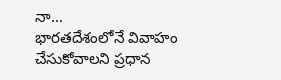నా…
భారతదేశంలోనే వివాహం చేసుకోవాలని ప్రధాన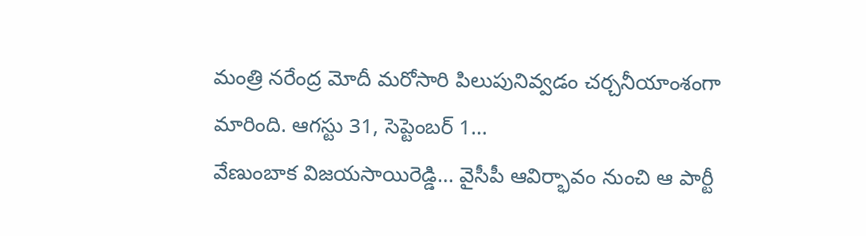మంత్రి నరేంద్ర మోదీ మరోసారి పిలుపునివ్వడం చర్చనీయాంశంగా మారింది. ఆగస్టు 31, సెప్టెంబర్ 1…
వేణుంబాక విజయసాయిరెడ్డి… వైసీపీ ఆవిర్భావం నుంచి ఆ పార్టీ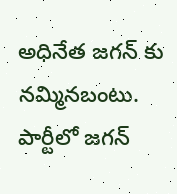అధినేత జగన్ కు నమ్మినబంటు. పార్టీలో జగన్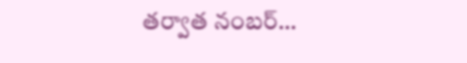తర్వాత నంబర్…